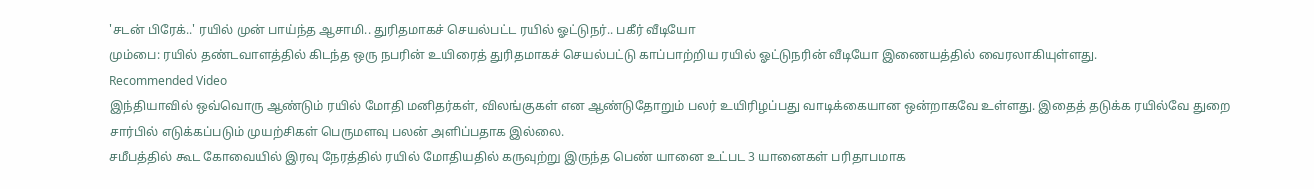'சடன் பிரேக்..' ரயில் முன் பாய்ந்த ஆசாமி.. துரிதமாகச் செயல்பட்ட ரயில் ஓட்டுநர்.. பகீர் வீடியோ
மும்பை: ரயில் தண்டவாளத்தில் கிடந்த ஒரு நபரின் உயிரைத் துரிதமாகச் செயல்பட்டு காப்பாற்றிய ரயில் ஓட்டுநரின் வீடியோ இணையத்தில் வைரலாகியுள்ளது.
Recommended Video
இந்தியாவில் ஒவ்வொரு ஆண்டும் ரயில் மோதி மனிதர்கள், விலங்குகள் என ஆண்டுதோறும் பலர் உயிரிழப்பது வாடிக்கையான ஒன்றாகவே உள்ளது. இதைத் தடுக்க ரயில்வே துறை சார்பில் எடுக்கப்படும் முயற்சிகள் பெருமளவு பலன் அளிப்பதாக இல்லை.
சமீபத்தில் கூட கோவையில் இரவு நேரத்தில் ரயில் மோதியதில் கருவுற்று இருந்த பெண் யானை உட்பட 3 யானைகள் பரிதாபமாக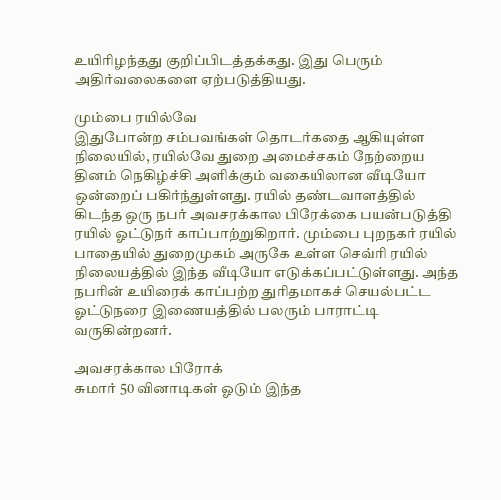உயிரிழந்தது குறிப்பிடத்தக்கது. இது பெரும் அதிர்வலைகளை ஏற்படுத்தியது.

மும்பை ரயில்வே
இதுபோன்ற சம்பவங்கள் தொடர்கதை ஆகியுள்ள நிலையில், ரயில்வே துறை அமைச்சகம் நேற்றைய தினம் நெகிழ்ச்சி அளிக்கும் வகையிலான வீடியோ ஒன்றைப் பகிர்ந்துள்ளது. ரயில் தண்டவாளத்தில் கிடந்த ஒரு நபர் அவசரக்கால பிரேக்கை பயன்படுத்தி ரயில் ஓட்டுநர் காப்பாற்றுகிறார். மும்பை புறநகர் ரயில் பாதையில் துறைமுகம் அருகே உள்ள செவ்ரி ரயில் நிலையத்தில் இந்த வீடியோ எடுக்கப்பட்டுள்ளது. அந்த நபரின் உயிரைக் காப்பற்ற துரிதமாகச் செயல்பட்ட ஓட்டுநரை இணையத்தில் பலரும் பாராட்டி வருகின்றனர்.

அவசரக்கால பிரோக்
சுமார் 50 வினாடிகள் ஓடும் இந்த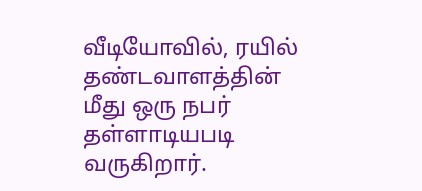வீடியோவில், ரயில் தண்டவாளத்தின் மீது ஒரு நபர் தள்ளாடியபடி வருகிறார்.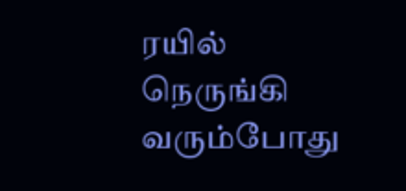ரயில் நெருங்கி வரும்போது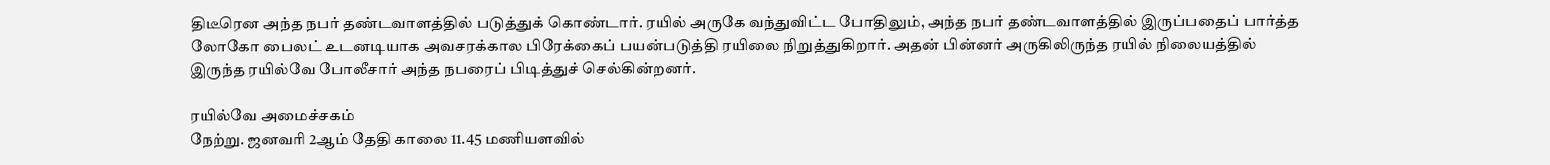திடீரென அந்த நபர் தண்டவாளத்தில் படுத்துக் கொண்டார். ரயில் அருகே வந்துவிட்ட போதிலும், அந்த நபர் தண்டவாளத்தில் இருப்பதைப் பார்த்த லோகோ பைலட் உடனடியாக அவசரக்கால பிரேக்கைப் பயன்படுத்தி ரயிலை நிறுத்துகிறார். அதன் பின்னர் அருகிலிருந்த ரயில் நிலையத்தில் இருந்த ரயில்வே போலீசார் அந்த நபரைப் பிடித்துச் செல்கின்றனர்.

ரயில்வே அமைச்சகம்
நேற்று. ஜனவரி 2ஆம் தேதி காலை 11.45 மணியளவில்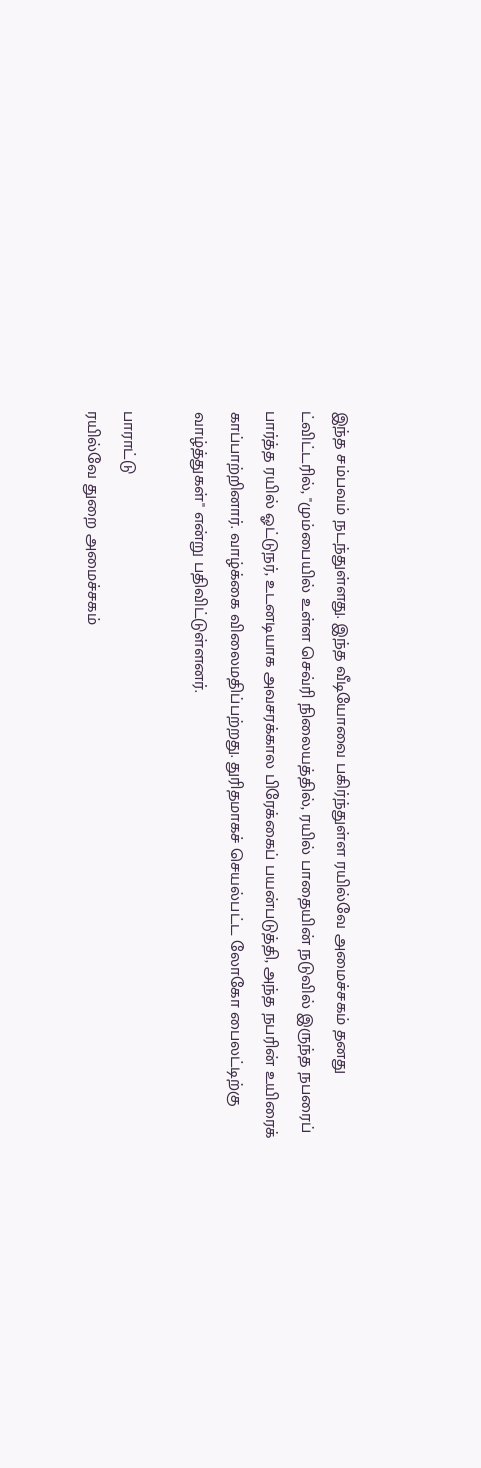இந்த சம்பவம் நடந்துள்ளது. இந்த வீடியோவை பகிர்ந்துள்ள ரயில்வே அமைச்சகம் தனது ட்விட்டரில், "மும்பையில் உள்ள செவ்ரி நிலையத்தில், ரயில் பாதையின் நடுவில் இருந்த நபரைப் பார்த்த ரயில் ஓட்டுநர், உடனடியாக அவசரக்கால பிரேக்கைப் பயன்படுத்தி, அந்த நபரின் உயிரைக் காப்பாற்றினார். வாழ்க்கை விலைமதிப்பற்றது. துரிதமாகச் செயல்பட்ட லோகோ பைலட்டிற்கு வாழ்த்துகள்" என்று பதிவிட்டுள்ளனர்.

பாராட்டு
ரயில்வே துறை அமைச்சகம்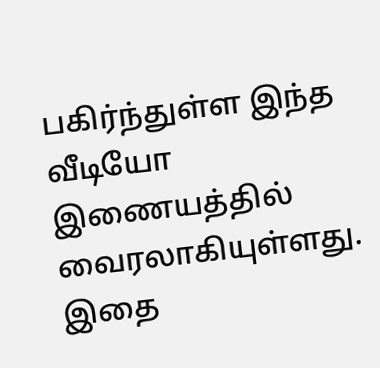பகிர்ந்துள்ள இந்த வீடியோ இணையத்தில் வைரலாகியுள்ளது. இதை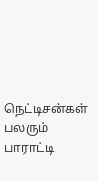நெட்டிசன்கள் பலரும் பாராட்டி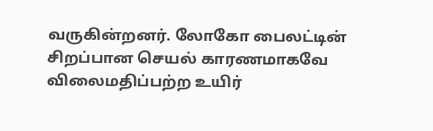வருகின்றனர். லோகோ பைலட்டின் சிறப்பான செயல் காரணமாகவே விலைமதிப்பற்ற உயிர்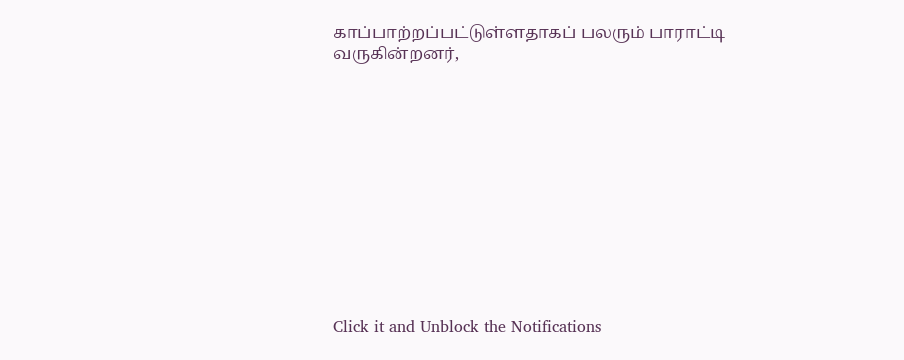காப்பாற்றப்பட்டுள்ளதாகப் பலரும் பாராட்டி வருகின்றனர்,












Click it and Unblock the Notifications